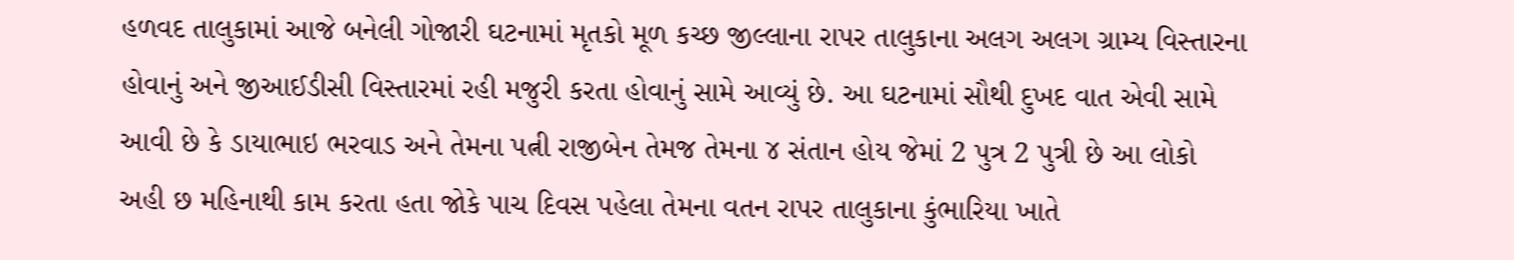હળવદ તાલુકામાં આજે બનેલી ગોજારી ઘટનામાં મૃતકો મૂળ કચ્છ જીલ્લાના રાપર તાલુકાના અલગ અલગ ગ્રામ્ય વિસ્તારના હોવાનું અને જીઆઈડીસી વિસ્તારમાં રહી મજુરી કરતા હોવાનું સામે આવ્યું છે. આ ઘટનામાં સૌથી દુખદ વાત એવી સામે આવી છે કે ડાયાભાઇ ભરવાડ અને તેમના પત્ની રાજીબેન તેમજ તેમના ૪ સંતાન હોય જેમાં 2 પુત્ર 2 પુત્રી છે આ લોકો અહી છ મહિનાથી કામ કરતા હતા જોકે પાચ દિવસ પહેલા તેમના વતન રાપર તાલુકાના કુંભારિયા ખાતે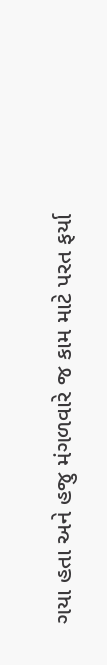ગયા હતા અને હજુ મંગળવારે જ કામ માટે પરત ફર્યા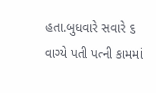હતા.બુધવારે સવારે ૬ વાગ્યે પતી પત્ની કામમાં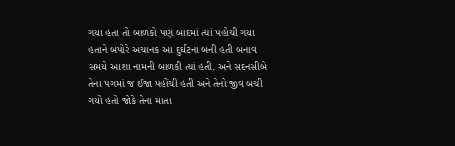ગયા હતા તો બાળકો પણ બાદમાં ત્યાં પહોચી ગયા હતાને બપોરે અચાનક આ દુર્ઘટના બની હતી બનાવ સમયે આશા નામની બાળકી ત્યાં હતી. અને સદનસીબે તેના પગમાં જ ઈજા પહોંચી હતી અને તેનો જીવ બચી ગયો હતો જોકે તેના માતા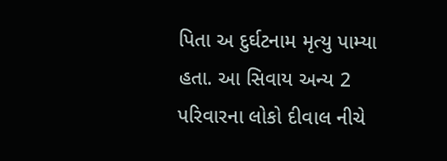પિતા અ દુર્ઘટનામ મૃત્યુ પામ્યા હતા. આ સિવાય અન્ય 2 પરિવારના લોકો દીવાલ નીચે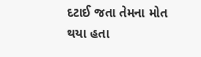દટાઈ જતા તેમના મોત થયા હતા